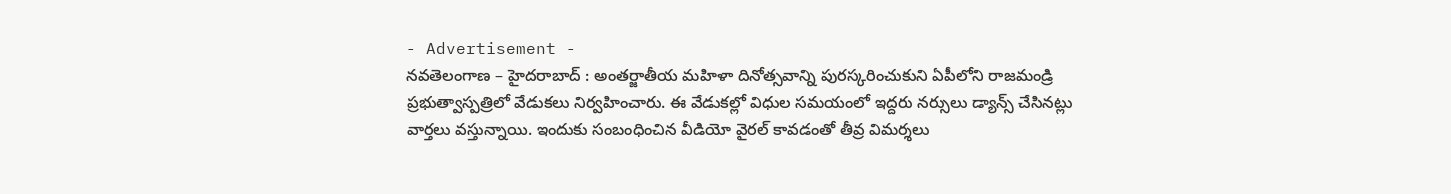- Advertisement -
నవతెలంగాణ – హైదరాబాద్ : అంతర్జాతీయ మహిళా దినోత్సవాన్ని పురస్కరించుకుని ఏపీలోని రాజమండ్రి ప్రభుత్వాస్పత్రిలో వేడుకలు నిర్వహించారు. ఈ వేడుకల్లో విధుల సమయంలో ఇద్దరు నర్సులు డ్యాన్స్ చేసినట్లు వార్తలు వస్తున్నాయి. ఇందుకు సంబంధించిన వీడియో వైరల్ కావడంతో తీవ్ర విమర్శలు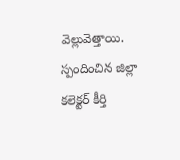వెల్లువెత్తాయి. స్పందించిన జిల్లా కలెక్టర్ కీర్తి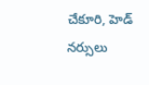చేకూరి, హెడ్ నర్సులు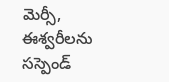మెర్సీ, ఈశ్వరీలను సస్పెండ్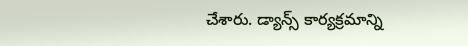చేశారు. డ్యాన్స్ కార్యక్రమాన్ని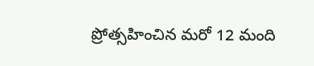ప్రోత్సహించిన మరో 12 మంది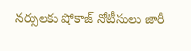నర్సులకు షోకాజ్ నోటీసులు జారీ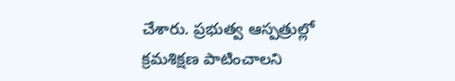చేశారు. ప్రభుత్వ ఆస్పత్రుల్లో క్రమశిక్షణ పాటించాలని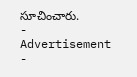సూచించారు.
- Advertisement -